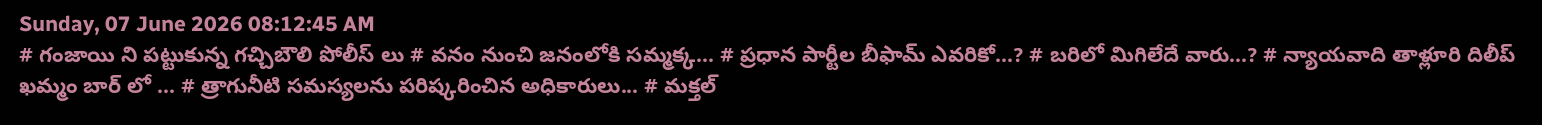Sunday, 07 June 2026 08:12:45 AM
# గంజాయి ని పట్టుకున్న గచ్చిబౌలి పోలీస్ లు # వనం నుంచి జనంలోకి సమ్మక్క... # ప్రధాన పార్టీల బీఫామ్ ఎవరికో...? # బరిలో మిగిలేదే వారు...? # న్యాయవాది తాళ్లూరి దిలీప్ ఖమ్మం బార్ లో ... # త్రాగునీటి సమస్యలను పరిష్కరించిన అధికారులు... # మక్తల్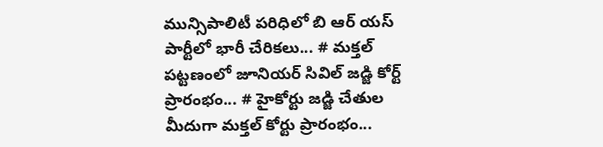మున్సిపాలిటీ పరిధిలో బి ఆర్ యస్ పార్టీలో భారీ చేరికలు... # మక్తల్ పట్టణంలో జూనియర్ సివిల్ జడ్జి కోర్ట్ ప్రారంభం... # హైకోర్టు జడ్జి చేతుల మీదుగా మక్తల్ కోర్టు ప్రారంభం...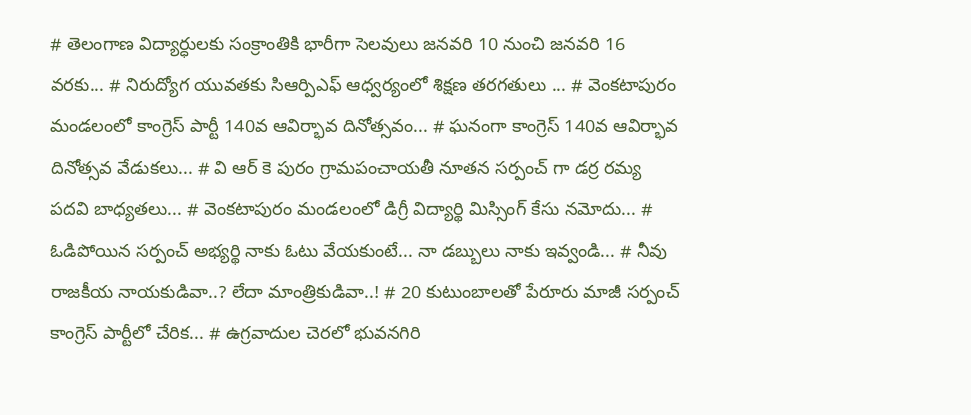# తెలంగాణ విద్యార్ధులకు సంక్రాంతికి భారీగా సెలవులు జనవరి 10 నుంచి జనవరి 16 వరకు... # నిరుద్యోగ యువతకు సిఆర్పిఎఫ్ ఆధ్వర్యంలో శిక్షణ తరగతులు ... # వెంకటాపురం మండలంలో కాంగ్రెస్ పార్టీ 140వ ఆవిర్భావ దినోత్సవం... # ఘనంగా కాంగ్రెస్ 140వ ఆవిర్భావ దినోత్సవ వేడుకలు... # వి ఆర్ కె పురం గ్రామపంచాయతీ నూతన సర్పంచ్ గా డర్ర రమ్య పదవి బాధ్యతలు... # వెంకటాపురం మండలంలో డిగ్రీ విద్యార్థి మిస్సింగ్ కేసు నమోదు... # ఓడిపోయిన సర్పంచ్ అభ్యర్థి నాకు ఓటు వేయకుంటే... నా డబ్బులు నాకు ఇవ్వండి... # నీవు రాజకీయ నాయకుడివా..? లేదా మాంత్రికుడివా..! # 20 కుటుంబాలతో పేరూరు మాజీ సర్పంచ్ కాంగ్రెస్ పార్టీలో చేరిక... # ఉగ్రవాదుల చెరలో భువనగిరి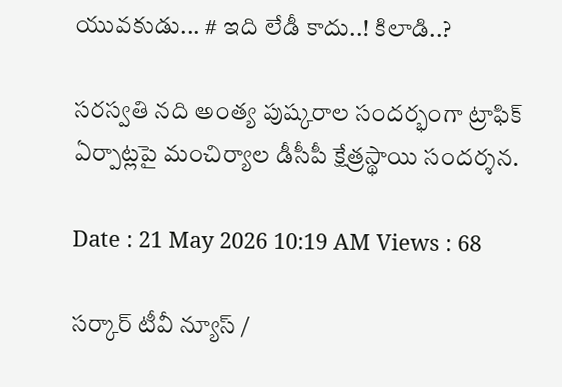యువకుడు... # ఇది లేడీ కాదు..! కిలాడి..?

సరస్వతి నది అంత్య పుష్కరాల సందర్భంగా ట్రాఫిక్ ఏర్పాట్లపై మంచిర్యాల డీసీపీ క్షేత్రస్థాయి సందర్శన.

Date : 21 May 2026 10:19 AM Views : 68

సర్కార్ టీవీ న్యూస్ /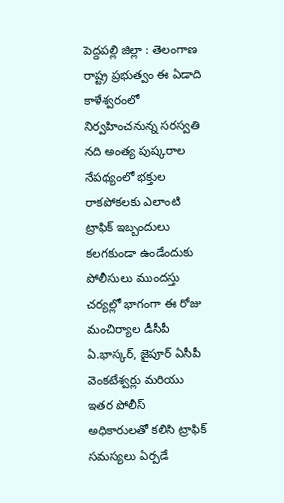పెద్దపల్లి జిల్లా : తెలంగాణ రాష్ట్ర ప్రభుత్వం ఈ ఏడాది కాళేశ్వరంలో నిర్వహించనున్న సరస్వతి నది అంత్య పుష్కరాల నేపథ్యంలో భక్తుల రాకపోకలకు ఎలాంటి ట్రాఫిక్ ఇబ్బందులు కలగకుండా ఉండేందుకు పోలీసులు ముందస్తు చర్యల్లో భాగంగా ఈ రోజు మంచిర్యాల డీసీపీ ఏ.భాస్కర్, జైపూర్ ఏసీపీ వెంకటేశ్వర్లు మరియు ఇతర పోలీస్ అధికారులతో కలిసి ట్రాఫిక్ సమస్యలు ఏర్పడే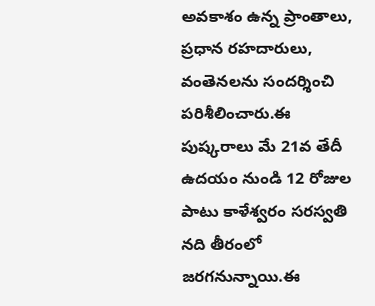అవకాశం ఉన్న ప్రాంతాలు, ప్రధాన రహదారులు, వంతెనలను సందర్శించి పరిశీలించారు.ఈ పుష్కరాలు మే 21వ తేదీ ఉదయం నుండి 12 రోజుల పాటు కాళేశ్వరం సరస్వతి నది తీరంలో జరగనున్నాయి.ఈ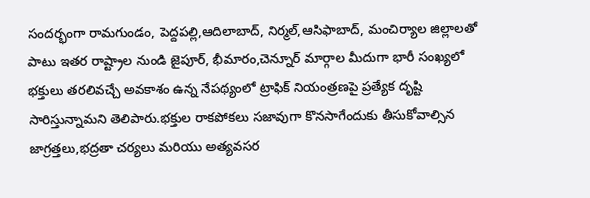సందర్భంగా రామగుండం, పెద్దపల్లి,ఆదిలాబాద్, నిర్మల్,ఆసిఫాబాద్, మంచిర్యాల జిల్లాలతో పాటు ఇతర రాష్ట్రాల నుండి జైపూర్, భీమారం,చెన్నూర్ మార్గాల మీదుగా భారీ సంఖ్యలో భక్తులు తరలివచ్చే అవకాశం ఉన్న నేపథ్యంలో ట్రాఫిక్ నియంత్రణపై ప్రత్యేక దృష్టి సారిస్తున్నామని తెలిపారు.భక్తుల రాకపోకలు సజావుగా కొనసాగేందుకు తీసుకోవాల్సిన జాగ్రత్తలు,భద్రతా చర్యలు మరియు అత్యవసర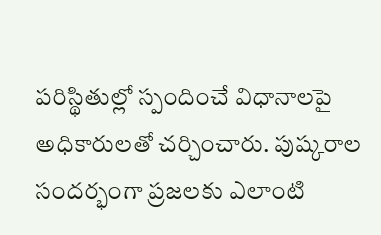పరిస్థితుల్లో స్పందించే విధానాలపై అధికారులతో చర్చించారు. పుష్కరాల సందర్భంగా ప్రజలకు ఎలాంటి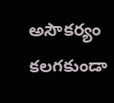అసౌకర్యం కలగకుండా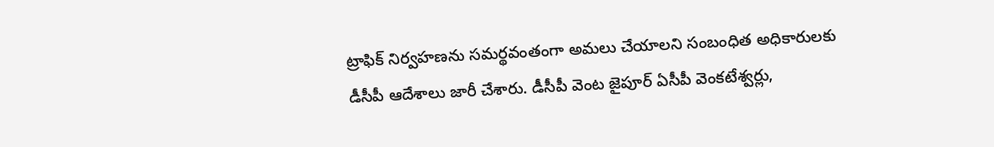ట్రాఫిక్ నిర్వహణను సమర్థవంతంగా అమలు చేయాలని సంబంధిత అధికారులకు డీసీపీ ఆదేశాలు జారీ చేశారు. డీసీపీ వెంట జైపూర్ ఏసీపీ వెంకటేశ్వర్లు,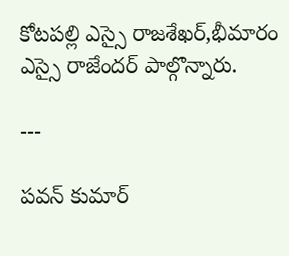కోటపల్లి ఎస్సై రాజశేఖర్,భీమారం ఎస్సై రాజేందర్ పాల్గొన్నారు.

---

పవన్ కుమార్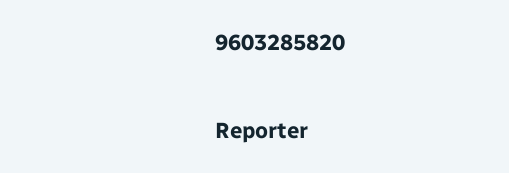9603285820

Reporter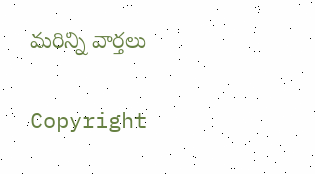మరిన్ని వార్తలు

Copyright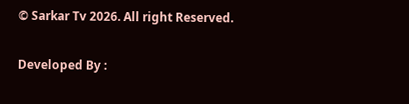© Sarkar Tv 2026. All right Reserved.

Developed By :